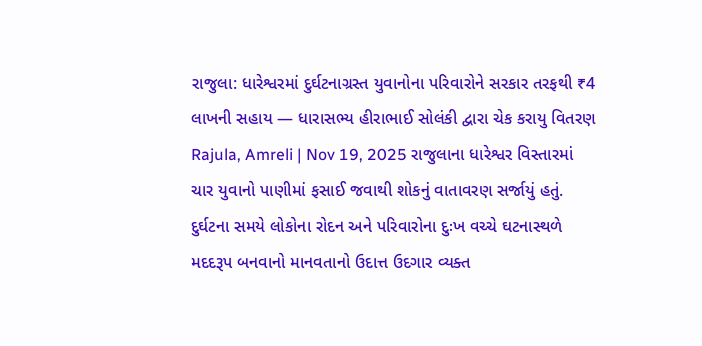રાજુલા: ધારેશ્વરમાં દુર્ઘટનાગ્રસ્ત યુવાનોના પરિવારોને સરકાર તરફથી ₹4 લાખની સહાય — ધારાસભ્ય હીરાભાઈ સોલંકી દ્વારા ચેક કરાયુ વિતરણ
Rajula, Amreli | Nov 19, 2025 રાજુલાના ધારેશ્વર વિસ્તારમાં ચાર યુવાનો પાણીમાં ફસાઈ જવાથી શોકનું વાતાવરણ સર્જાયું હતું. દુર્ઘટના સમયે લોકોના રોદન અને પરિવારોના દુઃખ વચ્ચે ઘટનાસ્થળે મદદરૂપ બનવાનો માનવતાનો ઉદાત્ત ઉદગાર વ્યક્ત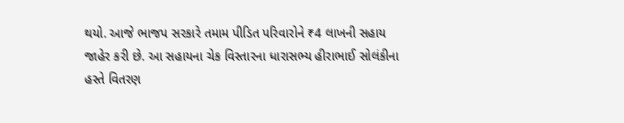થયો. આજે ભાજપ સરકારે તમામ પીડિત પરિવારોને ₹4 લાખની સહાય જાહેર કરી છે. આ સહાયના ચેક વિસ્તારના ધારાસભ્ય હીરાભાઈ સોલંકીના હસ્તે વિતરણ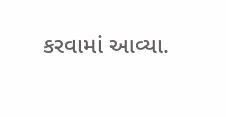કરવામાં આવ્યા.